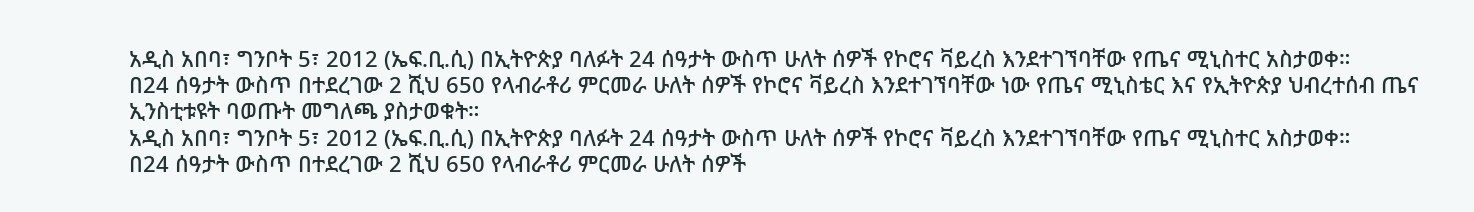አዲስ አበባ፣ ግንቦት 5፣ 2012 (ኤፍ.ቢ.ሲ) በኢትዮጵያ ባለፉት 24 ሰዓታት ውስጥ ሁለት ሰዎች የኮሮና ቫይረስ እንደተገኘባቸው የጤና ሚኒስተር አስታወቀ።
በ24 ሰዓታት ውስጥ በተደረገው 2 ሺህ 650 የላብራቶሪ ምርመራ ሁለት ሰዎች የኮሮና ቫይረስ እንደተገኘባቸው ነው የጤና ሚኒስቴር እና የኢትዮጵያ ህብረተሰብ ጤና ኢንስቲቱዩት ባወጡት መግለጫ ያስታወቁት።
አዲስ አበባ፣ ግንቦት 5፣ 2012 (ኤፍ.ቢ.ሲ) በኢትዮጵያ ባለፉት 24 ሰዓታት ውስጥ ሁለት ሰዎች የኮሮና ቫይረስ እንደተገኘባቸው የጤና ሚኒስተር አስታወቀ።
በ24 ሰዓታት ውስጥ በተደረገው 2 ሺህ 650 የላብራቶሪ ምርመራ ሁለት ሰዎች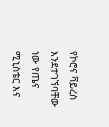የኮሮና ቫይረስ እንደተገኘባቸው ነው የጤና ሚኒስቴር እና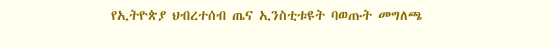የኢትዮጵያ ህብረተሰብ ጤና ኢንስቲቱዩት ባወጡት መግለጫ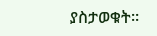ያስታወቁት።